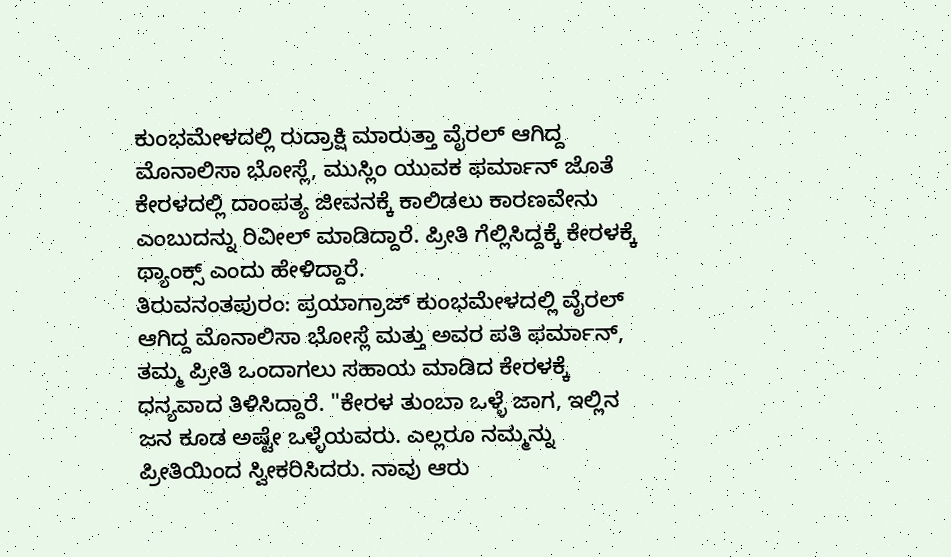ಕುಂಭಮೇಳದಲ್ಲಿ ರುದ್ರಾಕ್ಷಿ ಮಾರುತ್ತಾ ವೈರಲ್ ಆಗಿದ್ದ ಮೊನಾಲಿಸಾ ಭೋಸ್ಲೆ, ಮುಸ್ಲಿಂ ಯುವಕ ಫರ್ಮಾನ್ ಜೊತೆ ಕೇರಳದಲ್ಲಿ ದಾಂಪತ್ಯ ಜೀವನಕ್ಕೆ ಕಾಲಿಡಲು ಕಾರಣವೇನು ಎಂಬುದನ್ನು ರಿವೀಲ್ ಮಾಡಿದ್ದಾರೆ. ಪ್ರೀತಿ ಗೆಲ್ಲಿಸಿದ್ದಕ್ಕೆ ಕೇರಳಕ್ಕೆ ಥ್ಯಾಂಕ್ಸ್ ಎಂದು ಹೇಳಿದ್ದಾರೆ.
ತಿರುವನಂತಪುರಂ: ಪ್ರಯಾಗ್ರಾಜ್ ಕುಂಭಮೇಳದಲ್ಲಿ ವೈರಲ್ ಆಗಿದ್ದ ಮೊನಾಲಿಸಾ ಭೋಸ್ಲೆ ಮತ್ತು ಅವರ ಪತಿ ಫರ್ಮಾನ್, ತಮ್ಮ ಪ್ರೀತಿ ಒಂದಾಗಲು ಸಹಾಯ ಮಾಡಿದ ಕೇರಳಕ್ಕೆ ಧನ್ಯವಾದ ತಿಳಿಸಿದ್ದಾರೆ. "ಕೇರಳ ತುಂಬಾ ಒಳ್ಳೆ ಜಾಗ, ಇಲ್ಲಿನ ಜನ ಕೂಡ ಅಷ್ಟೇ ಒಳ್ಳೆಯವರು. ಎಲ್ಲರೂ ನಮ್ಮನ್ನು ಪ್ರೀತಿಯಿಂದ ಸ್ವೀಕರಿಸಿದರು. ನಾವು ಆರು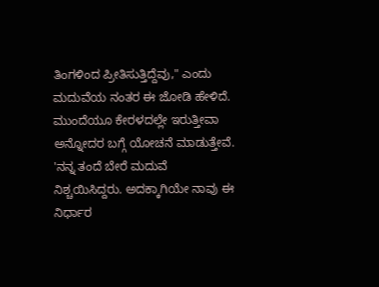ತಿಂಗಳಿಂದ ಪ್ರೀತಿಸುತ್ತಿದ್ದೆವು," ಎಂದು ಮದುವೆಯ ನಂತರ ಈ ಜೋಡಿ ಹೇಳಿದೆ.
ಮುಂದೆಯೂ ಕೇರಳದಲ್ಲೇ ಇರುತ್ತೀವಾ ಅನ್ನೋದರ ಬಗ್ಗೆ ಯೋಚನೆ ಮಾಡುತ್ತೇವೆ. 'ನನ್ನ ತಂದೆ ಬೇರೆ ಮದುವೆ ನಿಶ್ಚಯಿಸಿದ್ದರು. ಅದಕ್ಕಾಗಿಯೇ ನಾವು ಈ ನಿರ್ಧಾರ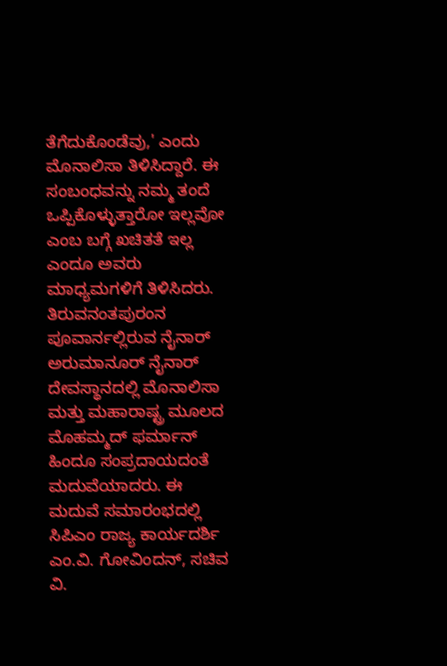ತೆಗೆದುಕೊಂಡೆವು,' ಎಂದು ಮೊನಾಲಿಸಾ ತಿಳಿಸಿದ್ದಾರೆ. ಈ ಸಂಬಂಧವನ್ನು ನಮ್ಮ ತಂದೆ ಒಪ್ಪಿಕೊಳ್ಳುತ್ತಾರೋ ಇಲ್ಲವೋ ಎಂಬ ಬಗ್ಗೆ ಖಚಿತತೆ ಇಲ್ಲ ಎಂದೂ ಅವರು ಮಾಧ್ಯಮಗಳಿಗೆ ತಿಳಿಸಿದರು.
ತಿರುವನಂತಪುರಂನ ಪೂವಾರ್ನಲ್ಲಿರುವ ನೈನಾರ್ ಅರುಮಾನೂರ್ ನೈನಾರ್ ದೇವಸ್ಥಾನದಲ್ಲಿ ಮೊನಾಲಿಸಾ ಮತ್ತು ಮಹಾರಾಷ್ಟ್ರ ಮೂಲದ ಮೊಹಮ್ಮದ್ ಫರ್ಮಾನ್ ಹಿಂದೂ ಸಂಪ್ರದಾಯದಂತೆ ಮದುವೆಯಾದರು. ಈ ಮದುವೆ ಸಮಾರಂಭದಲ್ಲಿ ಸಿಪಿಎಂ ರಾಜ್ಯ ಕಾರ್ಯದರ್ಶಿ ಎಂ.ವಿ. ಗೋವಿಂದನ್, ಸಚಿವ ವಿ.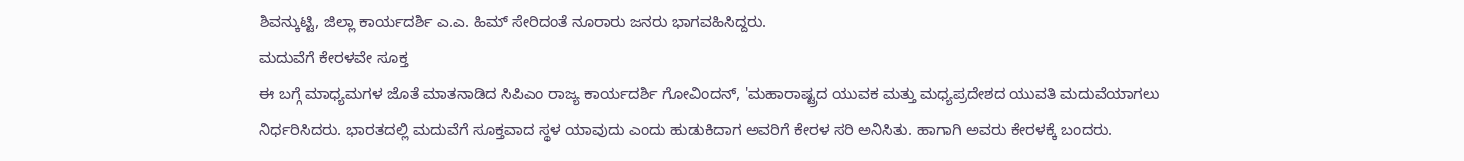ಶಿವನ್ಕುಟ್ಟಿ, ಜಿಲ್ಲಾ ಕಾರ್ಯದರ್ಶಿ ಎ.ಎ. ಹಿಮ್ ಸೇರಿದಂತೆ ನೂರಾರು ಜನರು ಭಾಗವಹಿಸಿದ್ದರು.
ಮದುವೆಗೆ ಕೇರಳವೇ ಸೂಕ್ತ
ಈ ಬಗ್ಗೆ ಮಾಧ್ಯಮಗಳ ಜೊತೆ ಮಾತನಾಡಿದ ಸಿಪಿಎಂ ರಾಜ್ಯ ಕಾರ್ಯದರ್ಶಿ ಗೋವಿಂದನ್, 'ಮಹಾರಾಷ್ಟ್ರದ ಯುವಕ ಮತ್ತು ಮಧ್ಯಪ್ರದೇಶದ ಯುವತಿ ಮದುವೆಯಾಗಲು ನಿರ್ಧರಿಸಿದರು. ಭಾರತದಲ್ಲಿ ಮದುವೆಗೆ ಸೂಕ್ತವಾದ ಸ್ಥಳ ಯಾವುದು ಎಂದು ಹುಡುಕಿದಾಗ ಅವರಿಗೆ ಕೇರಳ ಸರಿ ಅನಿಸಿತು. ಹಾಗಾಗಿ ಅವರು ಕೇರಳಕ್ಕೆ ಬಂದರು.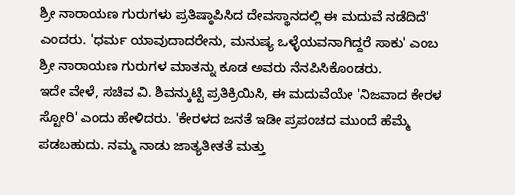ಶ್ರೀ ನಾರಾಯಣ ಗುರುಗಳು ಪ್ರತಿಷ್ಠಾಪಿಸಿದ ದೇವಸ್ಥಾನದಲ್ಲಿ ಈ ಮದುವೆ ನಡೆದಿದೆ' ಎಂದರು. 'ಧರ್ಮ ಯಾವುದಾದರೇನು, ಮನುಷ್ಯ ಒಳ್ಳೆಯವನಾಗಿದ್ದರೆ ಸಾಕು' ಎಂಬ ಶ್ರೀ ನಾರಾಯಣ ಗುರುಗಳ ಮಾತನ್ನು ಕೂಡ ಅವರು ನೆನಪಿಸಿಕೊಂಡರು.
ಇದೇ ವೇಳೆ, ಸಚಿವ ವಿ. ಶಿವನ್ಕುಟ್ಟಿ ಪ್ರತಿಕ್ರಿಯಿಸಿ, ಈ ಮದುವೆಯೇ 'ನಿಜವಾದ ಕೇರಳ ಸ್ಟೋರಿ' ಎಂದು ಹೇಳಿದರು. 'ಕೇರಳದ ಜನತೆ ಇಡೀ ಪ್ರಪಂಚದ ಮುಂದೆ ಹೆಮ್ಮೆ ಪಡಬಹುದು. ನಮ್ಮ ನಾಡು ಜಾತ್ಯತೀತತೆ ಮತ್ತು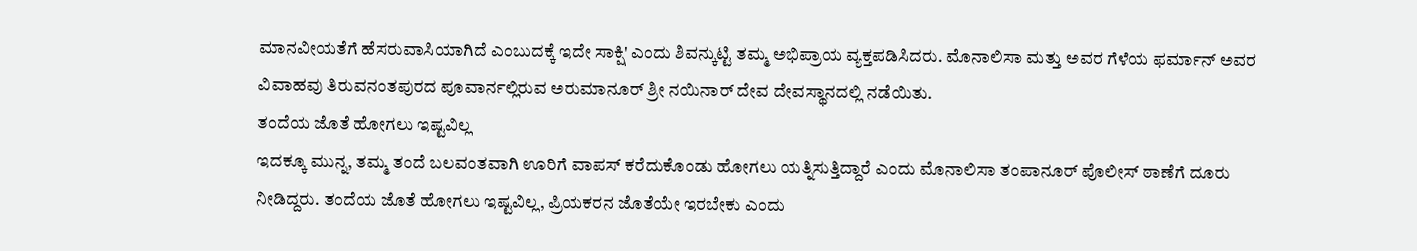ಮಾನವೀಯತೆಗೆ ಹೆಸರುವಾಸಿಯಾಗಿದೆ ಎಂಬುದಕ್ಕೆ ಇದೇ ಸಾಕ್ಷಿ' ಎಂದು ಶಿವನ್ಕುಟ್ಟಿ ತಮ್ಮ ಅಭಿಪ್ರಾಯ ವ್ಯಕ್ತಪಡಿಸಿದರು. ಮೊನಾಲಿಸಾ ಮತ್ತು ಅವರ ಗೆಳೆಯ ಫರ್ಮಾನ್ ಅವರ ವಿವಾಹವು ತಿರುವನಂತಪುರದ ಪೂವಾರ್ನಲ್ಲಿರುವ ಅರುಮಾನೂರ್ ಶ್ರೀ ನಯಿನಾರ್ ದೇವ ದೇವಸ್ಥಾನದಲ್ಲಿ ನಡೆಯಿತು.
ತಂದೆಯ ಜೊತೆ ಹೋಗಲು ಇಷ್ಟವಿಲ್ಲ
ಇದಕ್ಕೂ ಮುನ್ನ, ತಮ್ಮ ತಂದೆ ಬಲವಂತವಾಗಿ ಊರಿಗೆ ವಾಪಸ್ ಕರೆದುಕೊಂಡು ಹೋಗಲು ಯತ್ನಿಸುತ್ತಿದ್ದಾರೆ ಎಂದು ಮೊನಾಲಿಸಾ ತಂಪಾನೂರ್ ಪೊಲೀಸ್ ಠಾಣೆಗೆ ದೂರು ನೀಡಿದ್ದರು. ತಂದೆಯ ಜೊತೆ ಹೋಗಲು ಇಷ್ಟವಿಲ್ಲ, ಪ್ರಿಯಕರನ ಜೊತೆಯೇ ಇರಬೇಕು ಎಂದು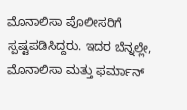ಮೊನಾಲಿಸಾ ಪೊಲೀಸರಿಗೆ ಸ್ಪಷ್ಟಪಡಿಸಿದ್ದರು. ಇದರ ಬೆನ್ನಲ್ಲೇ, ಮೊನಾಲಿಸಾ ಮತ್ತು ಫರ್ಮಾನ್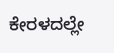ಕೇರಳದಲ್ಲೇ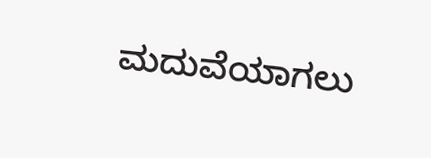ಮದುವೆಯಾಗಲು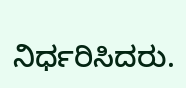ನಿರ್ಧರಿಸಿದರು.